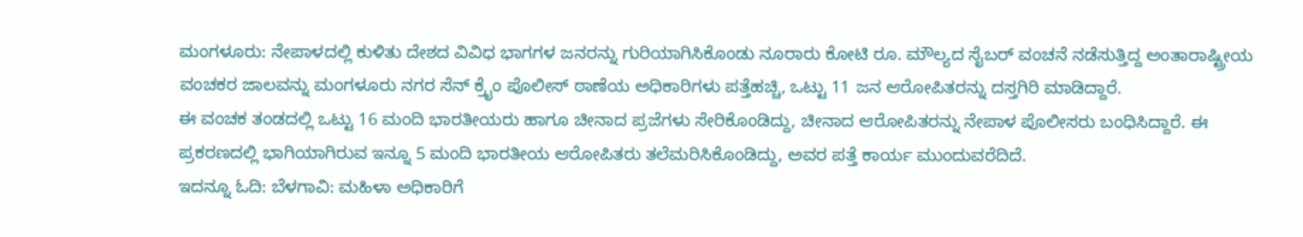ಮಂಗಳೂರು: ನೇಪಾಳದಲ್ಲಿ ಕುಳಿತು ದೇಶದ ವಿವಿಧ ಭಾಗಗಳ ಜನರನ್ನು ಗುರಿಯಾಗಿಸಿಕೊಂಡು ನೂರಾರು ಕೋಟಿ ರೂ. ಮೌಲ್ಯದ ಸೈಬರ್ ವಂಚನೆ ನಡೆಸುತ್ತಿದ್ದ ಅಂತಾರಾಷ್ಟ್ರೀಯ ವಂಚಕರ ಜಾಲವನ್ನು ಮಂಗಳೂರು ನಗರ ಸೆನ್ ಕ್ರೈಂ ಪೊಲೀಸ್ ಠಾಣೆಯ ಅಧಿಕಾರಿಗಳು ಪತ್ತೆಹಚ್ಚಿ, ಒಟ್ಟು 11 ಜನ ಆರೋಪಿತರನ್ನು ದಸ್ತಗಿರಿ ಮಾಡಿದ್ದಾರೆ.
ಈ ವಂಚಕ ತಂಡದಲ್ಲಿ ಒಟ್ಟು 16 ಮಂದಿ ಭಾರತೀಯರು ಹಾಗೂ ಚೀನಾದ ಪ್ರಜೆಗಳು ಸೇರಿಕೊಂಡಿದ್ದು, ಚೀನಾದ ಆರೋಪಿತರನ್ನು ನೇಪಾಳ ಪೊಲೀಸರು ಬಂಧಿಸಿದ್ದಾರೆ. ಈ ಪ್ರಕರಣದಲ್ಲಿ ಭಾಗಿಯಾಗಿರುವ ಇನ್ನೂ 5 ಮಂದಿ ಭಾರತೀಯ ಆರೋಪಿತರು ತಲೆಮರಿಸಿಕೊಂಡಿದ್ದು, ಅವರ ಪತ್ತೆ ಕಾರ್ಯ ಮುಂದುವರೆದಿದೆ.
ಇದನ್ನೂ ಓದಿ: ಬೆಳಗಾವಿ: ಮಹಿಳಾ ಅಧಿಕಾರಿಗೆ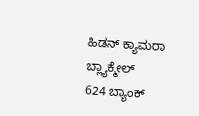ಹಿಡನ್ ಕ್ಯಾಮರಾ ಬ್ಲ್ಯಾಕ್ಮೇಲ್
624 ಬ್ಯಾಂಕ್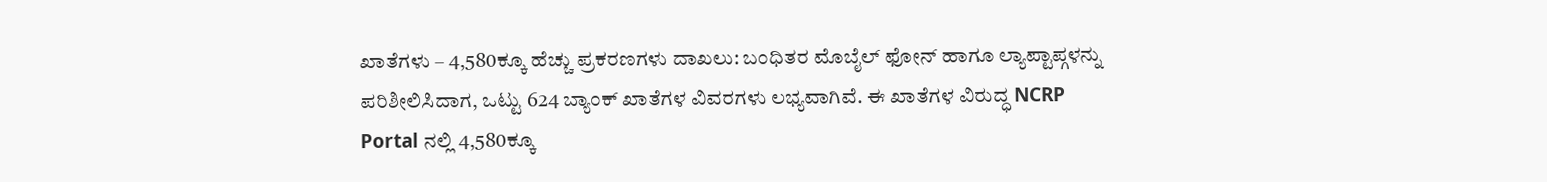ಖಾತೆಗಳು – 4,580ಕ್ಕೂ ಹೆಚ್ಚು ಪ್ರಕರಣಗಳು ದಾಖಲು: ಬಂಧಿತರ ಮೊಬೈಲ್ ಫೋನ್ ಹಾಗೂ ಲ್ಯಾಪ್ಟಾಪ್ಗಳನ್ನು ಪರಿಶೀಲಿಸಿದಾಗ, ಒಟ್ಟು 624 ಬ್ಯಾಂಕ್ ಖಾತೆಗಳ ವಿವರಗಳು ಲಭ್ಯವಾಗಿವೆ. ಈ ಖಾತೆಗಳ ವಿರುದ್ಧ NCRP Portal ನಲ್ಲಿ 4,580ಕ್ಕೂ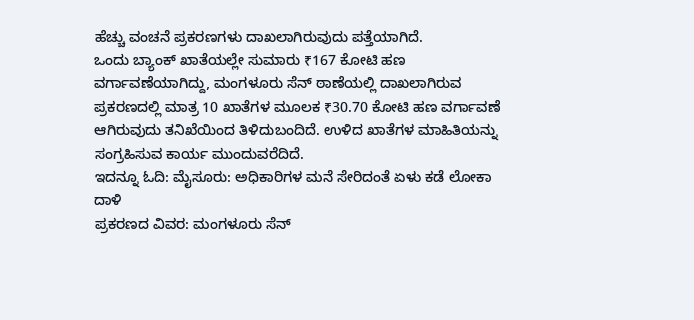ಹೆಚ್ಚು ವಂಚನೆ ಪ್ರಕರಣಗಳು ದಾಖಲಾಗಿರುವುದು ಪತ್ತೆಯಾಗಿದೆ.
ಒಂದು ಬ್ಯಾಂಕ್ ಖಾತೆಯಲ್ಲೇ ಸುಮಾರು ₹167 ಕೋಟಿ ಹಣ ವರ್ಗಾವಣೆಯಾಗಿದ್ದು, ಮಂಗಳೂರು ಸೆನ್ ಠಾಣೆಯಲ್ಲಿ ದಾಖಲಾಗಿರುವ ಪ್ರಕರಣದಲ್ಲಿ ಮಾತ್ರ 10 ಖಾತೆಗಳ ಮೂಲಕ ₹30.70 ಕೋಟಿ ಹಣ ವರ್ಗಾವಣೆ ಆಗಿರುವುದು ತನಿಖೆಯಿಂದ ತಿಳಿದುಬಂದಿದೆ. ಉಳಿದ ಖಾತೆಗಳ ಮಾಹಿತಿಯನ್ನು ಸಂಗ್ರಹಿಸುವ ಕಾರ್ಯ ಮುಂದುವರೆದಿದೆ.
ಇದನ್ನೂ ಓದಿ: ಮೈಸೂರು: ಅಧಿಕಾರಿಗಳ ಮನೆ ಸೇರಿದಂತೆ ಏಳು ಕಡೆ ಲೋಕಾ ದಾಳಿ
ಪ್ರಕರಣದ ವಿವರ: ಮಂಗಳೂರು ಸೆನ್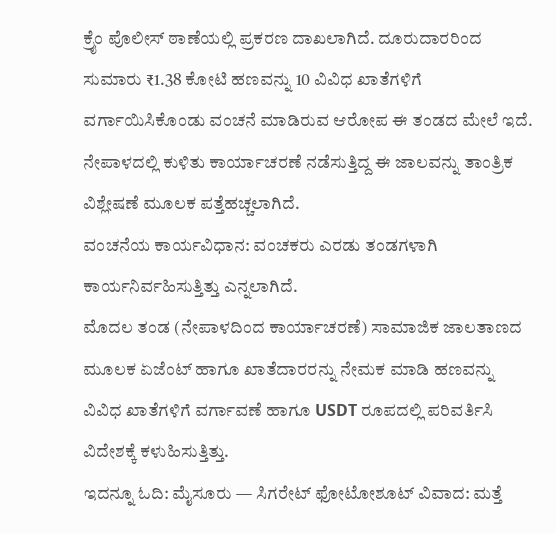ಕ್ರೈಂ ಪೊಲೀಸ್ ಠಾಣೆಯಲ್ಲಿ ಪ್ರಕರಣ ದಾಖಲಾಗಿದೆ. ದೂರುದಾರರಿಂದ ಸುಮಾರು ₹1.38 ಕೋಟಿ ಹಣವನ್ನು 10 ವಿವಿಧ ಖಾತೆಗಳಿಗೆ ವರ್ಗಾಯಿಸಿಕೊಂಡು ವಂಚನೆ ಮಾಡಿರುವ ಆರೋಪ ಈ ತಂಡದ ಮೇಲೆ ಇದೆ. ನೇಪಾಳದಲ್ಲಿ ಕುಳಿತು ಕಾರ್ಯಾಚರಣೆ ನಡೆಸುತ್ತಿದ್ದ ಈ ಜಾಲವನ್ನು ತಾಂತ್ರಿಕ ವಿಶ್ಲೇಷಣೆ ಮೂಲಕ ಪತ್ತೆಹಚ್ಚಲಾಗಿದೆ.
ವಂಚನೆಯ ಕಾರ್ಯವಿಧಾನ: ವಂಚಕರು ಎರಡು ತಂಡಗಳಾಗಿ ಕಾರ್ಯನಿರ್ವಹಿಸುತ್ತಿತ್ತು ಎನ್ನಲಾಗಿದೆ.
ಮೊದಲ ತಂಡ (ನೇಪಾಳದಿಂದ ಕಾರ್ಯಾಚರಣೆ) ಸಾಮಾಜಿಕ ಜಾಲತಾಣದ ಮೂಲಕ ಏಜೆಂಟ್ ಹಾಗೂ ಖಾತೆದಾರರನ್ನು ನೇಮಕ ಮಾಡಿ ಹಣವನ್ನು ವಿವಿಧ ಖಾತೆಗಳಿಗೆ ವರ್ಗಾವಣೆ ಹಾಗೂ USDT ರೂಪದಲ್ಲಿ ಪರಿವರ್ತಿಸಿ ವಿದೇಶಕ್ಕೆ ಕಳುಹಿಸುತ್ತಿತ್ತು.
ಇದನ್ನೂ ಓದಿ: ಮೈಸೂರು — ಸಿಗರೇಟ್ ಫೋಟೋಶೂಟ್ ವಿವಾದ: ಮತ್ತೆ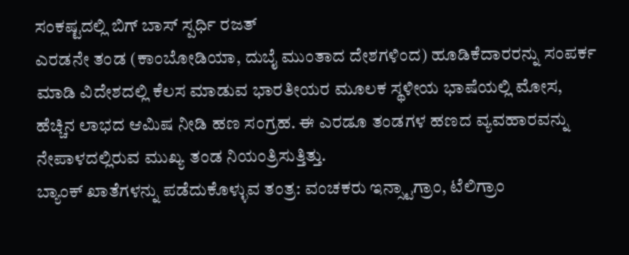ಸಂಕಷ್ಟದಲ್ಲಿ ಬಿಗ್ ಬಾಸ್ ಸ್ಪರ್ಧಿ ರಜತ್
ಎರಡನೇ ತಂಡ (ಕಾಂಬೋಡಿಯಾ, ದುಬೈ ಮುಂತಾದ ದೇಶಗಳಿಂದ) ಹೂಡಿಕೆದಾರರನ್ನು ಸಂಪರ್ಕ ಮಾಡಿ ವಿದೇಶದಲ್ಲಿ ಕೆಲಸ ಮಾಡುವ ಭಾರತೀಯರ ಮೂಲಕ ಸ್ಥಳೀಯ ಭಾಷೆಯಲ್ಲಿ ಮೋಸ, ಹೆಚ್ಚಿನ ಲಾಭದ ಆಮಿಷ ನೀಡಿ ಹಣ ಸಂಗ್ರಹ. ಈ ಎರಡೂ ತಂಡಗಳ ಹಣದ ವ್ಯವಹಾರವನ್ನು ನೇಪಾಳದಲ್ಲಿರುವ ಮುಖ್ಯ ತಂಡ ನಿಯಂತ್ರಿಸುತ್ತಿತ್ತು.
ಬ್ಯಾಂಕ್ ಖಾತೆಗಳನ್ನು ಪಡೆದುಕೊಳ್ಳುವ ತಂತ್ರ: ವಂಚಕರು ಇನ್ಸ್ಟಾಗ್ರಾಂ, ಟೆಲಿಗ್ರಾಂ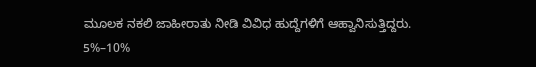ಮೂಲಕ ನಕಲಿ ಜಾಹೀರಾತು ನೀಡಿ ವಿವಿಧ ಹುದ್ದೆಗಳಿಗೆ ಆಹ್ವಾನಿಸುತ್ತಿದ್ದರು. 5%–10%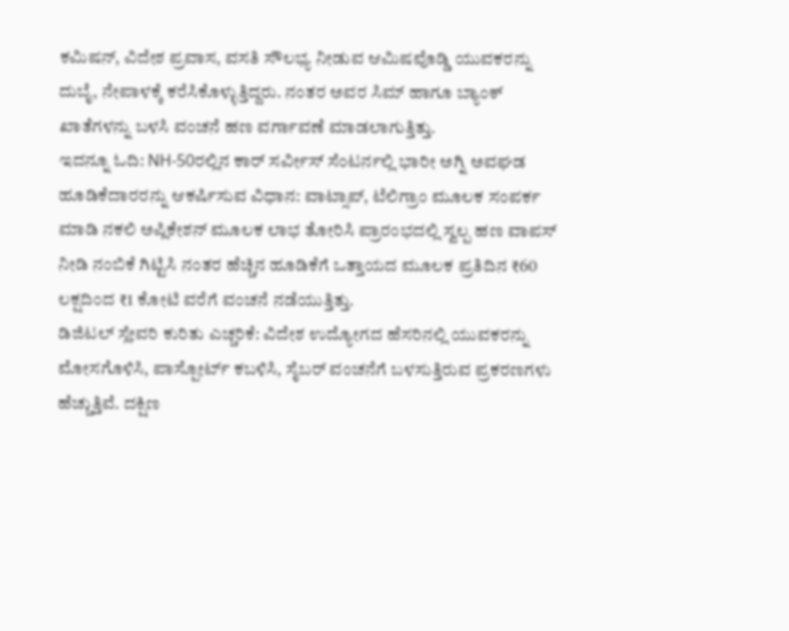ಕಮಿಷನ್, ವಿದೇಶ ಪ್ರವಾಸ, ವಸತಿ ಸೌಲಭ್ಯ ನೀಡುವ ಆಮಿಷವೊಡ್ಡಿ ಯುವಕರನ್ನು ದುಬೈ, ನೇಪಾಳಕ್ಕೆ ಕರೆಸಿಕೊಳ್ಳುತ್ತಿದ್ದರು. ನಂತರ ಅವರ ಸಿಮ್ ಹಾಗೂ ಬ್ಯಾಂಕ್ ಖಾತೆಗಳನ್ನು ಬಳಸಿ ವಂಚನೆ ಹಣ ವರ್ಗಾವಣೆ ಮಾಡಲಾಗುತ್ತಿತ್ತು.
ಇದನ್ನೂ ಓದಿ: NH-50ರಲ್ಲಿನ ಕಾರ್ ಸರ್ವೀಸ್ ಸೆಂಟರ್ನಲ್ಲಿ ಭಾರೀ ಅಗ್ನಿ ಅವಘಡ
ಹೂಡಿಕೆದಾರರನ್ನು ಆಕರ್ಷಿಸುವ ವಿಧಾನ: ವಾಟ್ಸಾಪ್, ಟೆಲಿಗ್ರಾಂ ಮೂಲಕ ಸಂಪರ್ಕ ಮಾಡಿ ನಕಲಿ ಅಪ್ಲಿಕೇಶನ್ ಮೂಲಕ ಲಾಭ ತೋರಿಸಿ ಪ್ರಾರಂಭದಲ್ಲಿ ಸ್ವಲ್ಪ ಹಣ ವಾಪಸ್ ನೀಡಿ ನಂಬಿಕೆ ಗಿಟ್ಟಿಸಿ ನಂತರ ಹೆಚ್ಚಿನ ಹೂಡಿಕೆಗೆ ಒತ್ತಾಯದ ಮೂಲಕ ಪ್ರತಿದಿನ ₹60 ಲಕ್ಷದಿಂದ ₹1 ಕೋಟಿ ವರೆಗೆ ವಂಚನೆ ನಡೆಯುತ್ತಿತ್ತು.
ಡಿಜಿಟಲ್ ಸ್ಲೇವರಿ ಕುರಿತು ಎಚ್ಚರಿಕೆ: ವಿದೇಶ ಉದ್ಯೋಗದ ಹೆಸರಿನಲ್ಲಿ ಯುವಕರನ್ನು ಮೋಸಗೊಳಿಸಿ, ಪಾಸ್ಪೋರ್ಟ್ ಕಬಳಿಸಿ, ಸೈಬರ್ ವಂಚನೆಗೆ ಬಳಸುತ್ತಿರುವ ಪ್ರಕರಣಗಳು ಹೆಚ್ಚುತ್ತಿವೆ. ದಕ್ಷಿಣ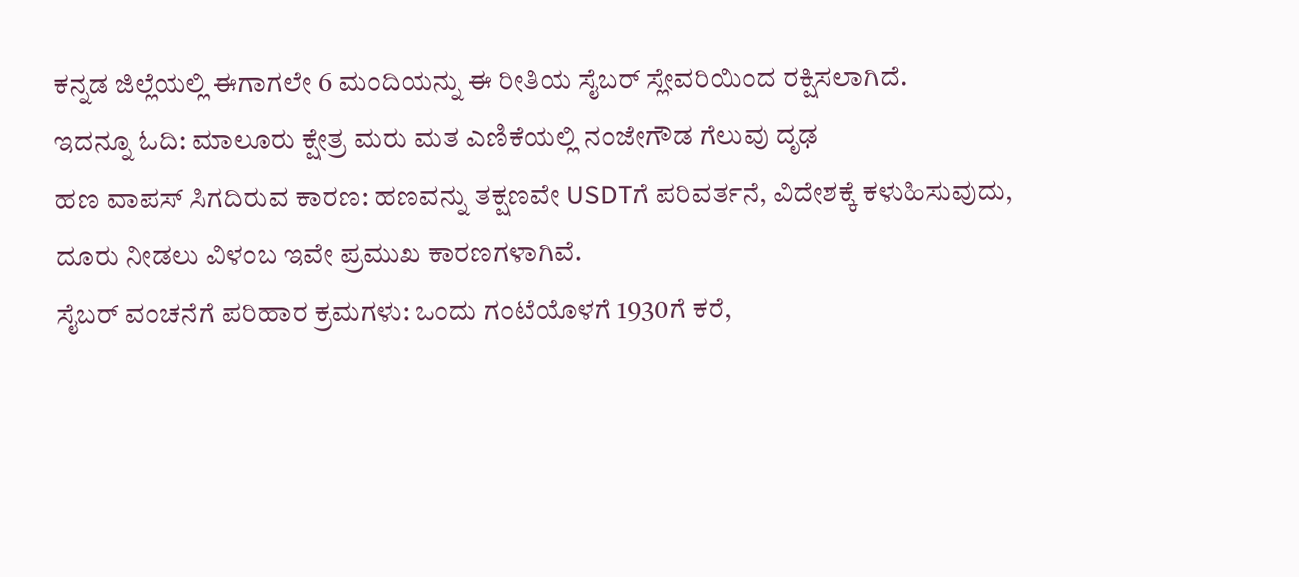ಕನ್ನಡ ಜಿಲ್ಲೆಯಲ್ಲಿ ಈಗಾಗಲೇ 6 ಮಂದಿಯನ್ನು ಈ ರೀತಿಯ ಸೈಬರ್ ಸ್ಲೇವರಿಯಿಂದ ರಕ್ಷಿಸಲಾಗಿದೆ.
ಇದನ್ನೂ ಓದಿ: ಮಾಲೂರು ಕ್ಷೇತ್ರ ಮರು ಮತ ಎಣಿಕೆಯಲ್ಲಿ ನಂಜೇಗೌಡ ಗೆಲುವು ದೃಢ
ಹಣ ವಾಪಸ್ ಸಿಗದಿರುವ ಕಾರಣ: ಹಣವನ್ನು ತಕ್ಷಣವೇ USDTಗೆ ಪರಿವರ್ತನೆ, ವಿದೇಶಕ್ಕೆ ಕಳುಹಿಸುವುದು, ದೂರು ನೀಡಲು ವಿಳಂಬ ಇವೇ ಪ್ರಮುಖ ಕಾರಣಗಳಾಗಿವೆ.
ಸೈಬರ್ ವಂಚನೆಗೆ ಪರಿಹಾರ ಕ್ರಮಗಳು: ಒಂದು ಗಂಟೆಯೊಳಗೆ 1930ಗೆ ಕರೆ,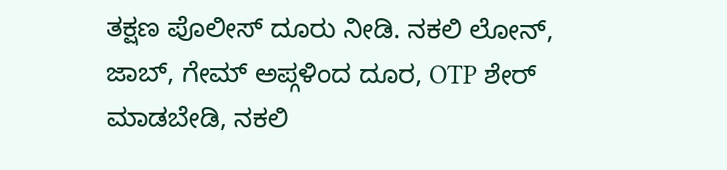ತಕ್ಷಣ ಪೊಲೀಸ್ ದೂರು ನೀಡಿ. ನಕಲಿ ಲೋನ್, ಜಾಬ್, ಗೇಮ್ ಅಪ್ಗಳಿಂದ ದೂರ, OTP ಶೇರ್ ಮಾಡಬೇಡಿ, ನಕಲಿ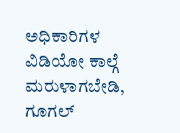ಅಧಿಕಾರಿಗಳ ವಿಡಿಯೋ ಕಾಲ್ಗೆ ಮರುಳಾಗಬೇಡಿ, ಗೂಗಲ್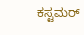ಕಸ್ಟಮರ್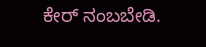ಕೇರ್ ನಂಬಬೇಡಿ.